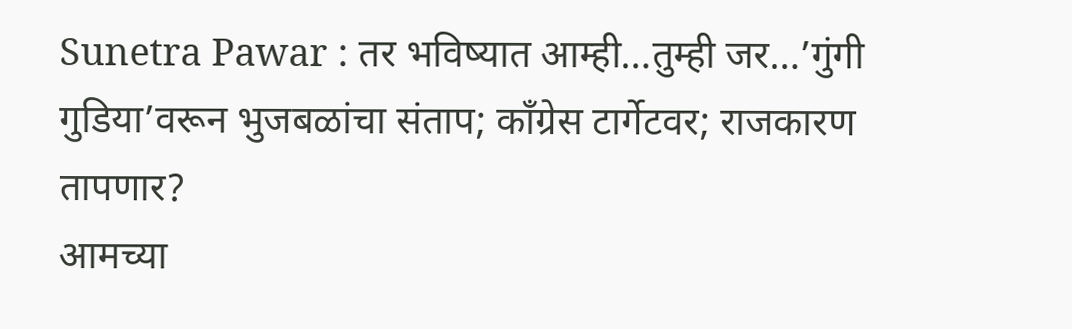Sunetra Pawar : तर भविष्यात आम्ही…तुम्ही जर…’गुंगी गुडिया’वरून भुजबळांचा संताप; काँग्रेस टार्गेटवर; राजकारण तापणार?
आमच्या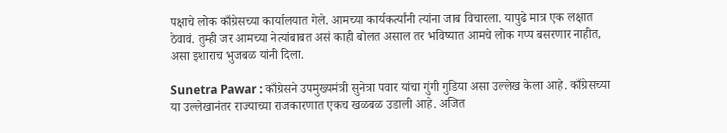पक्षाचे लोक काँग्रेसच्या कार्यालयात गेले. आमच्या कार्यकर्त्यांनी त्यांना जाब विचारला. यापुढे मात्र एक लक्षात ठेवावं. तुम्ही जर आमच्या नेत्यांबाबत असं काही बोलत असाल तर भविष्यात आमचे लोक गप्प बसरणार नाहीत, असा इशाराच भुजबळ यांनी दिला.

Sunetra Pawar : काँग्रेसने उपमुख्यमंत्री सुनेत्रा पवार यांचा गुंगी गुडिया असा उल्लेख केला आहे. काँग्रेसच्या या उल्लेखानंतर राज्याच्या राजकारणात एकच खळबळ उडाली आहे. अजित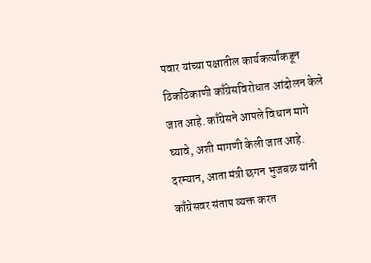पवार यांच्या पक्षातील कार्यकर्त्यांकडून ठिकठिकाणी काँग्रेसविरोधात आंदोलन केले जात आहे. काँग्रेसने आपले विधान मागे घ्यावे, अशी मागणी केली जात आहे. दरम्यान, आता मंत्री छगन भुजबळ यांनी काँग्रेसवर संताप व्यक्त करत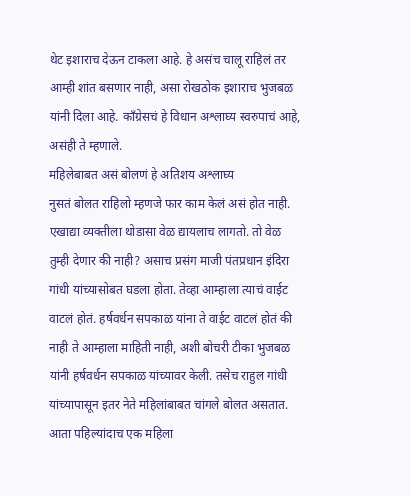थेट इशाराच देऊन टाकला आहे. हे असंच चालू राहिलं तर आम्ही शांत बसणार नाही, असा रोखठोक इशाराच भुजबळ यांनी दिला आहे. काँग्रेसचं हे विधान अश्लाघ्य स्वरुपाचं आहे, असंही ते म्हणाले.
महिलेबाबत असं बोलणं हे अतिशय अश्लाघ्य
नुसतं बोलत राहिलो म्हणजे फार काम केलं असं होत नाही. एखाद्या व्यक्तीला थोडासा वेळ द्यायलाच लागतो. तो वेळ तुम्ही देणार की नाही? असाच प्रसंग माजी पंतप्रधान इंदिरा गांधी यांच्यासोबत घडला होता. तेव्हा आम्हाला त्याचं वाईट वाटलं होतं. हर्षवर्धन सपकाळ यांना ते वाईट वाटलं होतं की नाही ते आम्हाला माहिती नाही, अशी बोचरी टीका भुजबळ यांनी हर्षवर्धन सपकाळ यांच्यावर केली. तसेच राहुल गांधी यांच्यापासून इतर नेते महिलांबाबत चांगले बोलत असतात. आता पहिल्यांदाच एक महिला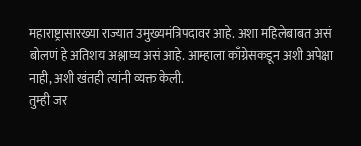महाराष्ट्रासारख्या राज्यात उमुख्यमंत्रिपदावर आहे. अशा महिलेबाबत असं बोलणं हे अतिशय अश्लाघ्य असं आहे. आम्हाला काँग्रेसकडून अशी अपेक्षा नाही, अशी खंतही त्यांनी व्यक्त केली.
तुम्ही जर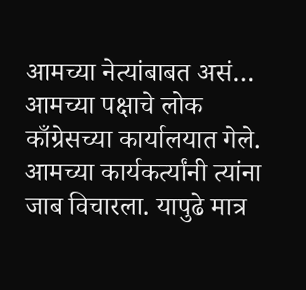आमच्या नेत्यांबाबत असं…
आमच्या पक्षाचे लोक काँग्रेसच्या कार्यालयात गेले. आमच्या कार्यकर्त्यांनी त्यांना जाब विचारला. यापुढे मात्र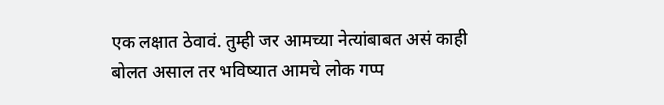एक लक्षात ठेवावं. तुम्ही जर आमच्या नेत्यांबाबत असं काही बोलत असाल तर भविष्यात आमचे लोक गप्प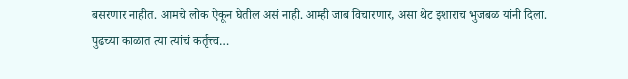बसरणार नाहीत. आमचे लोक ऐकून घेतील असं नाही. आम्ही जाब विचारणार, असा थेट इशाराच भुजबळ यांनी दिला.
पुढच्या काळात त्या त्यांचं कर्तृत्त्व…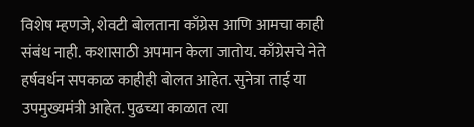विशेष म्हणजे, शेवटी बोलताना काँग्रेस आणि आमचा काही संबंध नाही. कशासाठी अपमान केला जातोय. काँग्रेसचे नेते हर्षवर्धन सपकाळ काहीही बोलत आहेत. सुनेत्रा ताई या उपमुख्यमंत्री आहेत. पुढच्या काळात त्या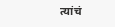त्यांचं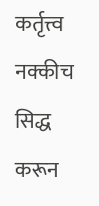कर्तृत्त्व नक्कीच सिद्ध करून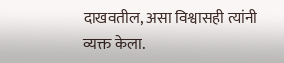दाखवतील, असा विश्वासही त्यांनी व्यक्त केला.